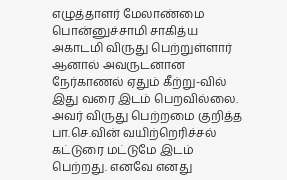எழுத்தாளர் மேலாண்மை பொன்னுச்சாமி சாகித்ய அகாடமி விருது பெற்றுள்ளார் ஆனால் அவருடனான நேர்காணல் ஏதும் கீற்று-வில் இது வரை இடம் பெறவில்லை. அவர் விருது பெற்றமை குறித்த பா.செ.வின் வயிற்றெரிச்சல் கட்டுரை மட்டுமே இடம் பெற்றது. எனவே எனது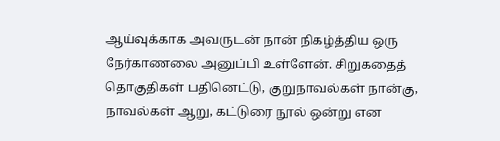ஆய்வுக்காக அவருடன் நான் நிகழ்த்திய ஒரு நேர்காணலை அனுப்பி உள்ளேன். சிறுகதைத் தொகுதிகள் பதினெட்டு, குறுநாவல்கள் நான்கு, நாவல்கள் ஆறு, கட்டுரை நூல் ஒன்று என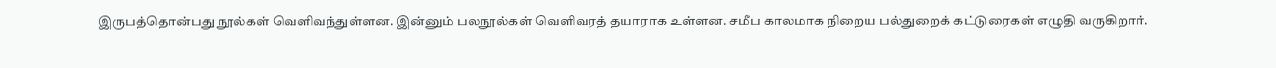இருபத்தொன்பது நூல்கள் வெளிவந்துள்ளன. இன்னும் பலநூல்கள் வெளிவரத் தயாராக உள்ளன. சமீப காலமாக நிறைய பல்துறைக் கட்டுரைகள் எழுதி வருகிறார்.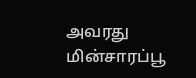அவரது மின்சாரப்பூ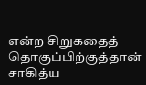என்ற சிறுகதைத் தொகுப்பிற்குத்தான் சாகித்ய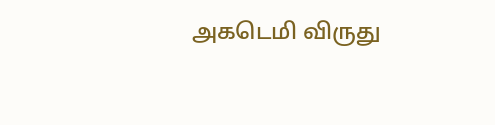அகடெமி விருது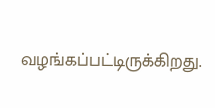வழங்கப்பட்டிருக்கிறது.